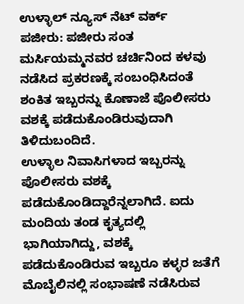ಉಳ್ಳಾಲ್ ನ್ಯೂಸ್ ನೆಟ್ ವರ್ಕ್
ಪಜೀರು: ಪಜೀರು ಸಂತ ಮರ್ಸಿಯಮ್ಮನವರ ಚರ್ಚಿನಿಂದ ಕಳವು ನಡೆಸಿದ ಪ್ರಕರಣಕ್ಕೆ ಸಂಬಂಧಿಸಿದಂತೆ ಶಂಕಿತ ಇಬ್ಬರನ್ನು ಕೊಣಾಜೆ ಪೊಲೀಸರು ವಶಕ್ಕೆ ಪಡೆದುಕೊಂಡಿರುವುದಾಗಿ ತಿಳಿದುಬಂದಿದೆ.
ಉಳ್ಳಾಲ ನಿವಾಸಿಗಳಾದ ಇಬ್ಬರನ್ನು ಪೊಲೀಸರು ವಶಕ್ಕೆ ಪಡೆದುಕೊಂಡಿದ್ದಾರೆನ್ನಲಾಗಿದೆ. ಐದು ಮಂದಿಯ ತಂಡ ಕೃತ್ಯದಲ್ಲಿ ಭಾಗಿಯಾಗಿದ್ದು, ವಶಕ್ಕೆ ಪಡೆದುಕೊಂಡಿರುವ ಇಬ್ಬರೂ ಕಳ್ಳರ ಜತೆಗೆ ಮೊಬೈಲಿನಲ್ಲಿ ಸಂಭಾಷಣೆ ನಡೆಸಿರುವ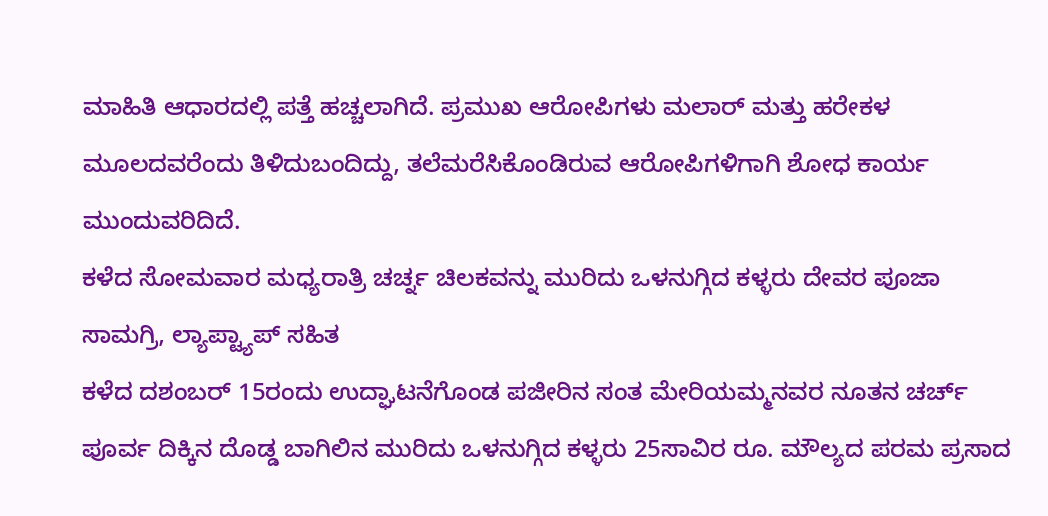ಮಾಹಿತಿ ಆಧಾರದಲ್ಲಿ ಪತ್ತೆ ಹಚ್ಚಲಾಗಿದೆ. ಪ್ರಮುಖ ಆರೋಪಿಗಳು ಮಲಾರ್ ಮತ್ತು ಹರೇಕಳ ಮೂಲದವರೆಂದು ತಿಳಿದುಬಂದಿದ್ದು, ತಲೆಮರೆಸಿಕೊಂಡಿರುವ ಆರೋಪಿಗಳಿಗಾಗಿ ಶೋಧ ಕಾರ್ಯ ಮುಂದುವರಿದಿದೆ.
ಕಳೆದ ಸೋಮವಾರ ಮಧ್ಯರಾತ್ರಿ ಚರ್ಚ್ನ ಚಿಲಕವನ್ನು ಮುರಿದು ಒಳನುಗ್ಗಿದ ಕಳ್ಳರು ದೇವರ ಪೂಜಾ ಸಾಮಗ್ರಿ, ಲ್ಯಾಪ್ಟ್ಯಾಪ್ ಸಹಿತ
ಕಳೆದ ದಶಂಬರ್ 15ರಂದು ಉದ್ಘಾಟನೆಗೊಂಡ ಪಜೀರಿನ ಸಂತ ಮೇರಿಯಮ್ಮನವರ ನೂತನ ಚರ್ಚ್ ಪೂರ್ವ ದಿಕ್ಕಿನ ದೊಡ್ಡ ಬಾಗಿಲಿನ ಮುರಿದು ಒಳನುಗ್ಗಿದ ಕಳ್ಳರು 25ಸಾವಿರ ರೂ. ಮೌಲ್ಯದ ಪರಮ ಪ್ರಸಾದ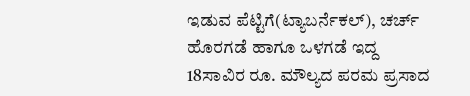ಇಡುವ ಪೆಟ್ಟಿಗೆ(ಟ್ಯಾಬರ್ನೆಕಲ್), ಚರ್ಚ್ ಹೊರಗಡೆ ಹಾಗೂ ಒಳಗಡೆ ಇದ್ದ 18ಸಾವಿರ ರೂ. ಮೌಲ್ಯದ ಪರಮ ಪ್ರಸಾದ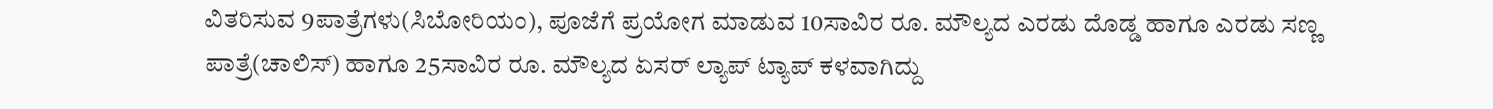ವಿತರಿಸುವ 9ಪಾತ್ರೆಗಳು(ಸಿಬೋರಿಯಂ), ಪೂಜೆಗೆ ಪ್ರಯೋಗ ಮಾಡುವ 10ಸಾವಿರ ರೂ. ಮೌಲ್ಯದ ಎರಡು ದೊಡ್ಡ ಹಾಗೂ ಎರಡು ಸಣ್ಣ ಪಾತ್ರೆ(ಚಾಲಿಸ್) ಹಾಗೂ 25ಸಾವಿರ ರೂ. ಮೌಲ್ಯದ ಏಸರ್ ಲ್ಯಾಪ್ ಟ್ಯಾಪ್ ಕಳವಾಗಿದ್ದು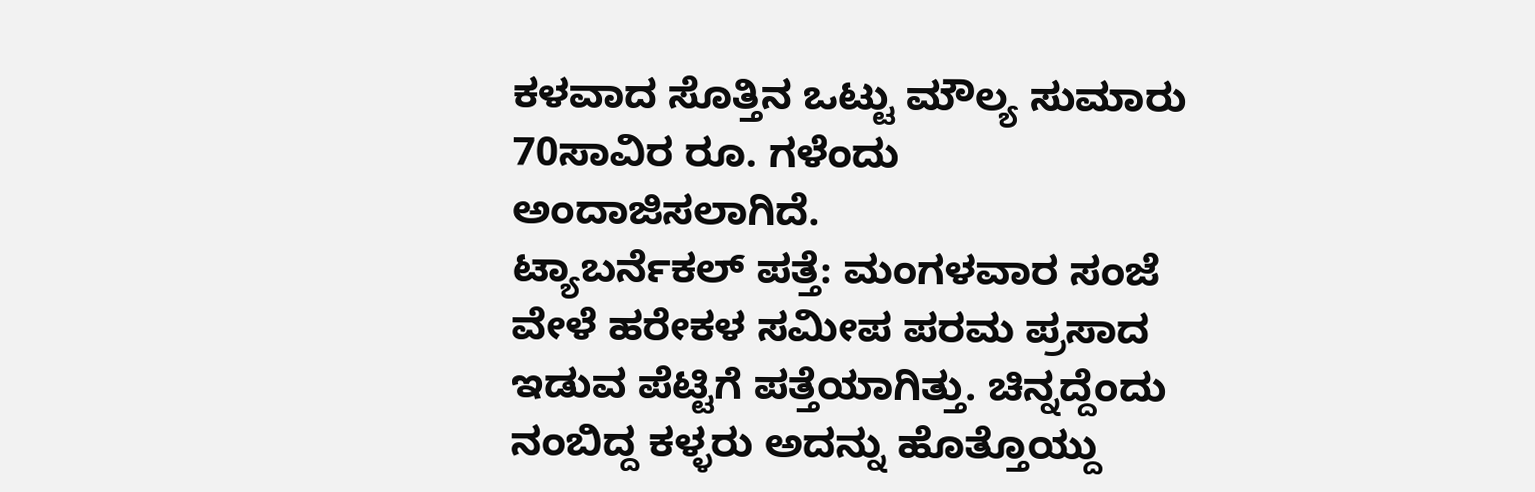ಕಳವಾದ ಸೊತ್ತಿನ ಒಟ್ಟು ಮೌಲ್ಯ ಸುಮಾರು 70ಸಾವಿರ ರೂ. ಗಳೆಂದು ಅಂದಾಜಿಸಲಾಗಿದೆ.
ಟ್ಯಾಬರ್ನೆಕಲ್ ಪತ್ತೆ: ಮಂಗಳವಾರ ಸಂಜೆ ವೇಳೆ ಹರೇಕಳ ಸಮೀಪ ಪರಮ ಪ್ರಸಾದ ಇಡುವ ಪೆಟ್ಟಿಗೆ ಪತ್ತೆಯಾಗಿತ್ತು. ಚಿನ್ನದ್ದೆಂದು ನಂಬಿದ್ದ ಕಳ್ಳರು ಅದನ್ನು ಹೊತ್ತೊಯ್ದು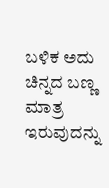ಬಳಿಕ ಅದು ಚಿನ್ನದ ಬಣ್ಣ ಮಾತ್ರ ಇರುವುದನ್ನು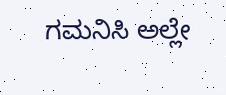ಗಮನಿಸಿ ಅಲ್ಲೇ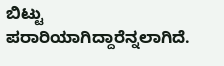ಬಿಟ್ಟು ಪರಾರಿಯಾಗಿದ್ದಾರೆನ್ನಲಾಗಿದೆ.